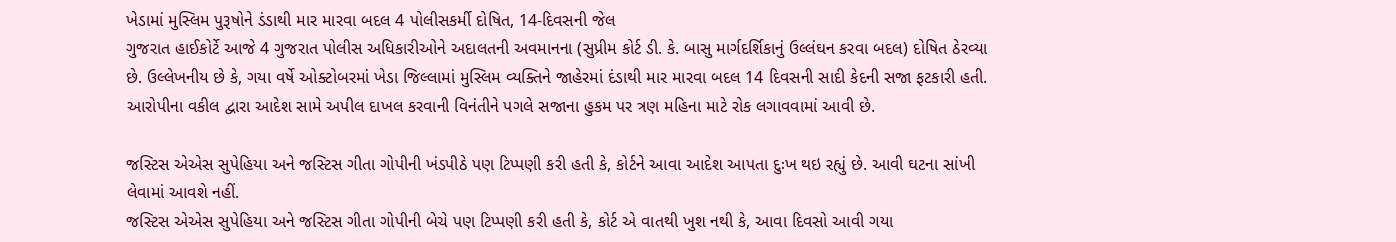ખેડામાં મુસ્લિમ પુરૂષોને ડંડાથી માર મારવા બદલ 4 પોલીસકર્મી દોષિત, 14-દિવસની જેલ
ગુજરાત હાઈકોર્ટે આજે 4 ગુજરાત પોલીસ અધિકારીઓને અદાલતની અવમાનના (સુપ્રીમ કોર્ટ ડી. કે. બાસુ માર્ગદર્શિકાનું ઉલ્લંઘન કરવા બદલ) દોષિત ઠેરવ્યા છે. ઉલ્લેખનીય છે કે, ગયા વર્ષે ઓક્ટોબરમાં ખેડા જિલ્લામાં મુસ્લિમ વ્યક્તિને જાહેરમાં દંડાથી માર મારવા બદલ 14 દિવસની સાદી કેદની સજા ફટકારી હતી.
આરોપીના વકીલ દ્વારા આદેશ સામે અપીલ દાખલ કરવાની વિનંતીને પગલે સજાના હુકમ પર ત્રણ મહિના માટે રોક લગાવવામાં આવી છે.

જસ્ટિસ એએસ સુપેહિયા અને જસ્ટિસ ગીતા ગોપીની ખંડપીઠે પણ ટિપ્પણી કરી હતી કે, કોર્ટને આવા આદેશ આપતા દુઃખ થઇ રહ્યું છે. આવી ઘટના સાંખી લેવામાં આવશે નહીં.
જસ્ટિસ એએસ સુપેહિયા અને જસ્ટિસ ગીતા ગોપીની બેચે પણ ટિપ્પણી કરી હતી કે, કોર્ટ એ વાતથી ખુશ નથી કે, આવા દિવસો આવી ગયા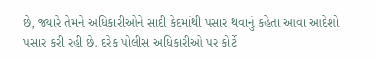છે, જ્યારે તેમને અધિકારીઓને સાદી કેદમાંથી પસાર થવાનું કહેતા આવા આદેશો પસાર કરી રહી છે. દરેક પોલીસ અધિકારીઓ પર કોર્ટે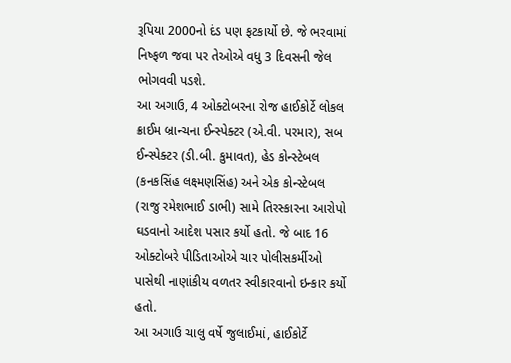રૂપિયા 2000નો દંડ પણ ફટકાર્યો છે. જે ભરવામાં નિષ્ફળ જવા પર તેઓએ વધુ 3 દિવસની જેલ ભોગવવી પડશે.
આ અગાઉ, 4 ઓક્ટોબરના રોજ હાઈકોર્ટે લોકલ ક્રાઈમ બ્રાન્ચના ઈન્સ્પેક્ટર (એ.વી. પરમાર), સબ ઈન્સ્પેક્ટર (ડી.બી. કુમાવત), હેડ કોન્સ્ટેબલ (કનકસિંહ લક્ષ્મણસિંહ) અને એક કોન્સ્ટેબલ (રાજુ રમેશભાઈ ડાભી) સામે તિરસ્કારના આરોપો ઘડવાનો આદેશ પસાર કર્યો હતો. જે બાદ 16 ઓક્ટોબરે પીડિતાઓએ ચાર પોલીસકર્મીઓ પાસેથી નાણાંકીય વળતર સ્વીકારવાનો ઇન્કાર કર્યો હતો.
આ અગાઉ ચાલુ વર્ષે જુલાઈમાં, હાઈકોર્ટે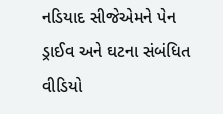નડિયાદ સીજેએમને પેન ડ્રાઈવ અને ઘટના સંબંધિત વીડિયો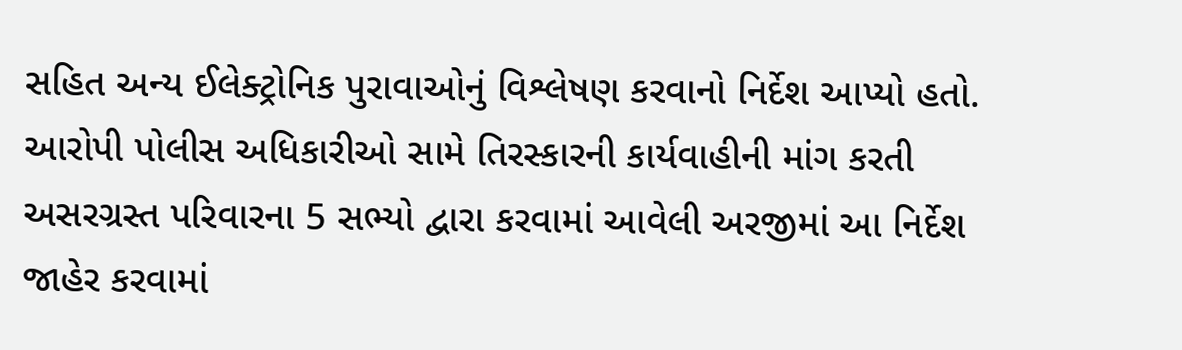સહિત અન્ય ઈલેક્ટ્રોનિક પુરાવાઓનું વિશ્લેષણ કરવાનો નિર્દેશ આપ્યો હતો.
આરોપી પોલીસ અધિકારીઓ સામે તિરસ્કારની કાર્યવાહીની માંગ કરતી અસરગ્રસ્ત પરિવારના 5 સભ્યો દ્વારા કરવામાં આવેલી અરજીમાં આ નિર્દેશ જાહેર કરવામાં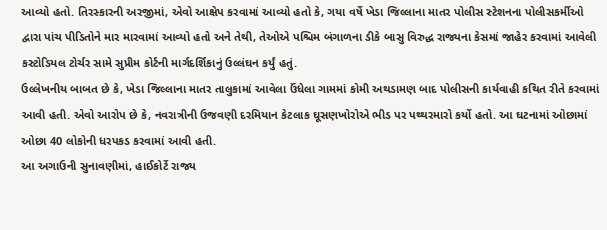આવ્યો હતો. તિરસ્કારની અરજીમાં, એવો આક્ષેપ કરવામાં આવ્યો હતો કે, ગયા વર્ષે ખેડા જિલ્લાના માતર પોલીસ સ્ટેશનના પોલીસકર્મીઓ દ્વારા પાંચ પીડિતોને માર મારવામાં આવ્યો હતો અને તેથી, તેઓએ પશ્ચિમ બંગાળના ડીકે બાસુ વિરુદ્ધ રાજ્યના કેસમાં જાહેર કરવામાં આવેલી કસ્ટોડિયલ ટોર્ચર સામે સુપ્રીમ કોર્ટની માર્ગદર્શિકાનું ઉલ્લંઘન કર્યું હતું.
ઉલ્લેખનીય બાબત છે કે, ખેડા જિલ્લાના માતર તાલુકામાં આવેલા ઉંધેલા ગામમાં કોમી અથડામણ બાદ પોલીસની કાર્યવાહી કથિત રીતે કરવામાં આવી હતી. એવો આરોપ છે કે, નવરાત્રીની ઉજવણી દરમિયાન કેટલાક ઘૂસણખોરોએ ભીડ પર પથ્થરમારો કર્યો હતો. આ ઘટનામાં ઓછામાં ઓછા 40 લોકોની ધરપકડ કરવામાં આવી હતી.
આ અગાઉની સુનાવણીમાં, હાઈકોર્ટે રાજ્ય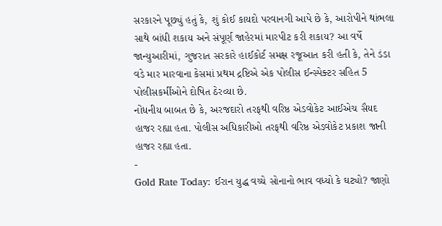સરકારને પૂછ્યું હતું કે, શું કોઈ કાયદો પરવાનગી આપે છે કે, આરોપીને થાંભલા સાથે બાંધી શકાય અને સંપૂર્ણ જાહેરમાં મારપીટ કરી શકાય? આ વર્ષે જાન્યુઆરીમાં, ગુજરાત સરકારે હાઈકોર્ટ સમક્ષ રજૂઆત કરી હતી કે, તેને ડંડા વડે માર મારવાના કેસમાં પ્રથમ દ્રષ્ટિએ એક પોલીસ ઈન્સ્પેક્ટર સહિત 5 પોલીસકર્મીઓને દોષિત ઠેરવ્યા છે.
નોંધનીય બાબત છે કે, અરજદારો તરફથી વરિષ્ઠ એડવોકેટ આઈએચ સૈયદ હાજર રહ્યા હતા. પોલીસ અધિકારીઓ તરફથી વરિષ્ઠ એડવોકેટ પ્રકાશ જાની હાજર રહ્યા હતા.
-
Gold Rate Today: ઈરાન યુદ્ધ વચ્ચે સોનાનો ભાવ વધ્યો કે ઘટ્યો? જાણો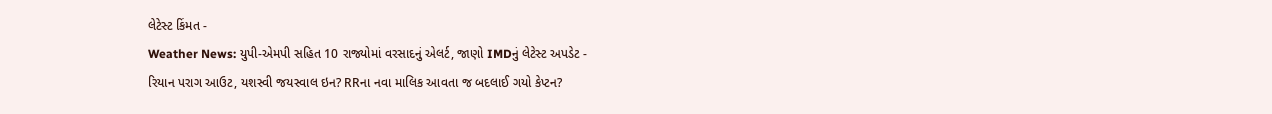લેટેસ્ટ કિંમત -
Weather News: યુપી-એમપી સહિત 10 રાજ્યોમાં વરસાદનું એલર્ટ, જાણો IMDનું લેટેસ્ટ અપડેટ -
રિયાન પરાગ આઉટ, યશસ્વી જયસ્વાલ ઇન? RRના નવા માલિક આવતા જ બદલાઈ ગયો કેપ્ટન?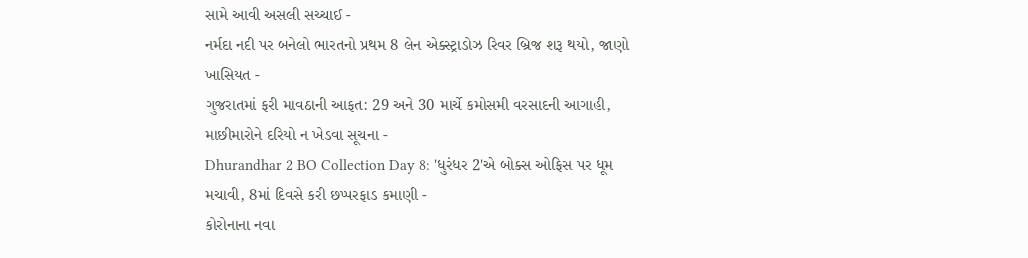સામે આવી અસલી સચ્ચાઈ -
નર્મદા નદી પર બનેલો ભારતનો પ્રથમ 8 લેન એક્સ્ટ્રાડોઝ રિવર બ્રિજ શરૂ થયો, જાણો ખાસિયત -
ગુજરાતમાં ફરી માવઠાની આફત: 29 અને 30 માર્ચે કમોસમી વરસાદની આગાહી, માછીમારોને દરિયો ન ખેડવા સૂચના -
Dhurandhar 2 BO Collection Day 8: 'ધુરંધર 2'એ બોક્સ ઓફિસ પર ધૂમ મચાવી, 8માં દિવસે કરી છપ્પરફાડ કમાણી -
કોરોનાના નવા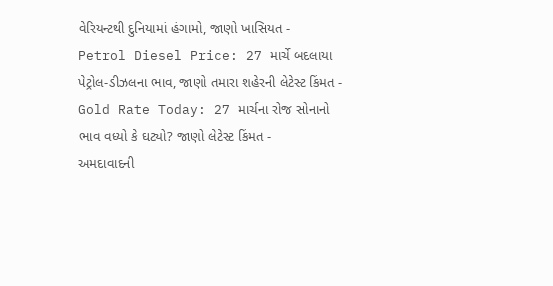વેરિયન્ટથી દુનિયામાં હંગામો, જાણો ખાસિયત -
Petrol Diesel Price: 27 માર્ચે બદલાયા પેટ્રોલ-ડીઝલના ભાવ, જાણો તમારા શહેરની લેટેસ્ટ કિંમત -
Gold Rate Today: 27 માર્ચના રોજ સોનાનો ભાવ વધ્યો કે ઘટ્યો? જાણો લેટેસ્ટ કિંમત -
અમદાવાદની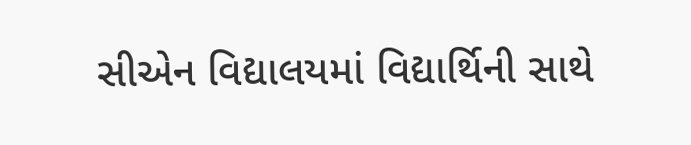સીએન વિદ્યાલયમાં વિદ્યાર્થિની સાથે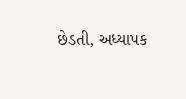છેડતી, અધ્યાપક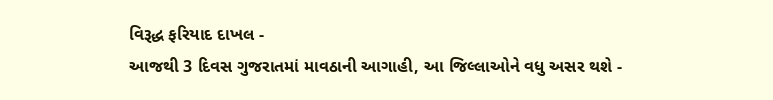વિરૂદ્ધ ફરિયાદ દાખલ -
આજથી 3 દિવસ ગુજરાતમાં માવઠાની આગાહી, આ જિલ્લાઓને વધુ અસર થશે -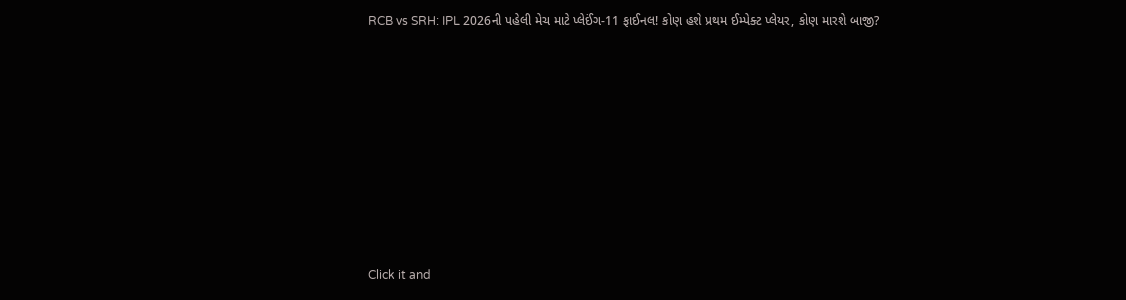RCB vs SRH: IPL 2026ની પહેલી મેચ માટે પ્લેઈંગ-11 ફાઈનલ! કોણ હશે પ્રથમ ઈમ્પેક્ટ પ્લેયર, કોણ મારશે બાજી?









Click it and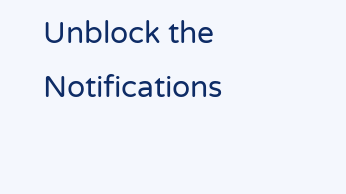Unblock the Notifications